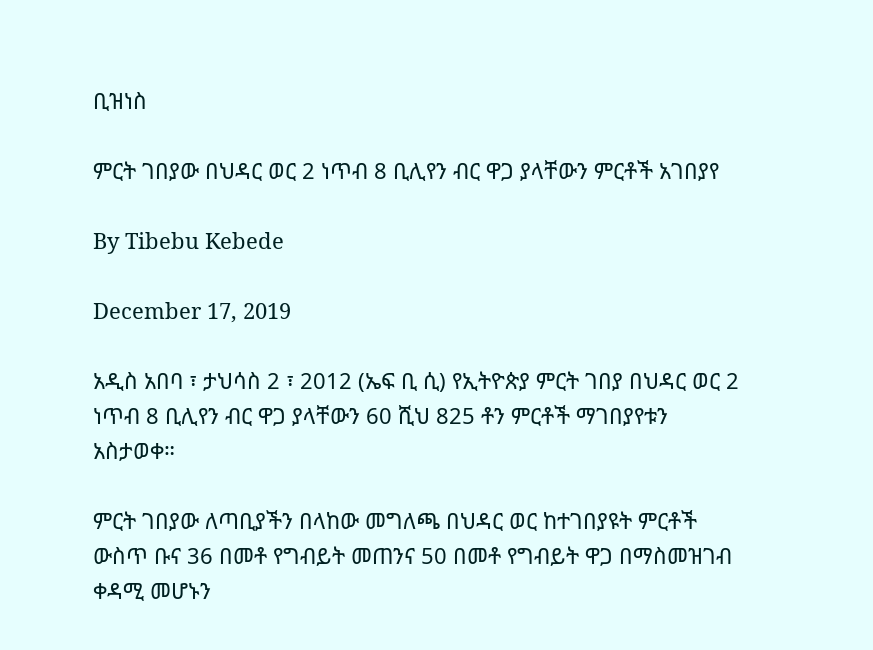ቢዝነስ

ምርት ገበያው በህዳር ወር 2 ነጥብ 8 ቢሊየን ብር ዋጋ ያላቸውን ምርቶች አገበያየ

By Tibebu Kebede

December 17, 2019

አዲስ አበባ ፣ ታህሳስ 2 ፣ 2012 (ኤፍ ቢ ሲ) የኢትዮጵያ ምርት ገበያ በህዳር ወር 2 ነጥብ 8 ቢሊየን ብር ዋጋ ያላቸውን 60 ሺህ 825 ቶን ምርቶች ማገበያየቱን አስታወቀ።

ምርት ገበያው ለጣቢያችን በላከው መግለጫ በህዳር ወር ከተገበያዩት ምርቶች ውስጥ ቡና 36 በመቶ የግብይት መጠንና 50 በመቶ የግብይት ዋጋ በማስመዝገብ ቀዳሚ መሆኑን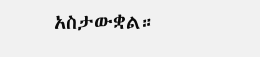አስታውቋል።